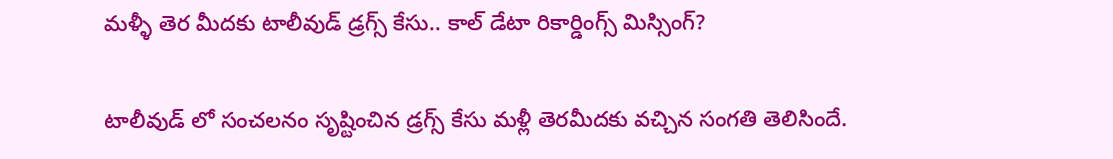మళ్ళీ తెర మీదకు టాలీవుడ్ డ్రగ్స్ కేసు.. కాల్‌ డేటా రికార్డింగ్స్‌ మిస్సింగ్?

టాలీవుడ్ లో సంచలనం సృష్టించిన డ్రగ్స్ కేసు మళ్లీ తెరమీదకు వచ్చిన సంగతి తెలిసిందే.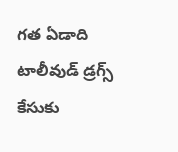గత ఏడాది టాలీవుడ్ డ్రగ్స్ కేసుకు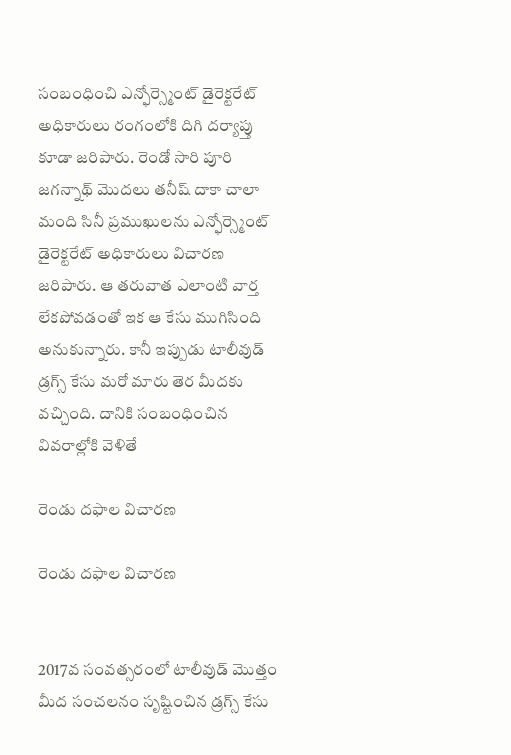సంబంధించి ఎన్ఫోర్స్మెంట్ డైరెక్టరేట్ అధికారులు రంగంలోకి దిగి దర్యాప్తు కూడా జరిపారు. రెండో సారి పూరి జగన్నాథ్ మొదలు తనీష్ దాకా చాలా మంది సినీ ప్రముఖులను ఎన్ఫోర్స్మెంట్ డైరెక్టరేట్ అధికారులు విచారణ జరిపారు. ఆ తరువాత ఎలాంటి వార్త లేకపోవడంతో ఇక ఆ కేసు ముగిసింది అనుకున్నారు. కానీ ఇప్పుడు టాలీవుడ్ డ్రగ్స్ కేసు మరో మారు తెర మీదకు వచ్చింది. దానికి సంబంధించిన వివరాల్లోకి వెళితే

రెండు దఫాల విచారణ

రెండు దఫాల విచారణ


2017వ సంవత్సరంలో టాలీవుడ్ మొత్తం మీద సంచలనం సృష్టించిన డ్రగ్స్ కేసు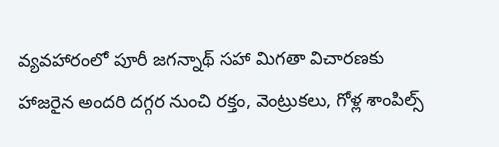వ్యవహారంలో పూరీ జగన్నాథ్ సహా మిగతా విచారణకు హాజరైన అందరి దగ్గర నుంచి రక్తం, వెంట్రుకలు, గోళ్ల శాంపిల్స్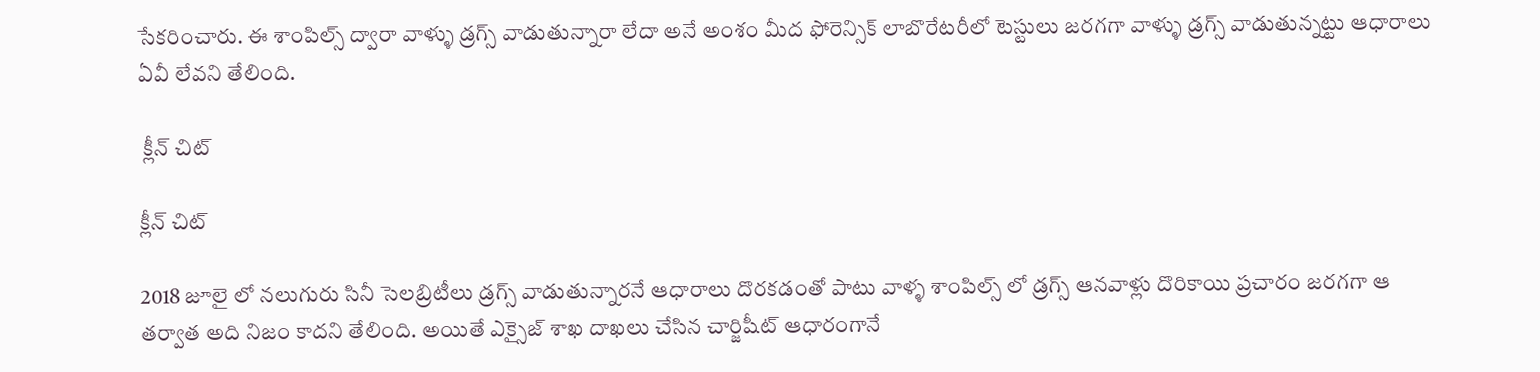సేకరించారు. ఈ శాంపిల్స్ ద్వారా వాళ్ళు డ్రగ్స్ వాడుతున్నారా లేదా అనే అంశం మీద ఫోరెన్సిక్ లాబొరేటరీలో టెస్టులు జరగగా వాళ్ళు డ్రగ్స్ వాడుతున్నట్టు ఆధారాలు ఏవీ లేవని తేలింది.

 క్లీన్ చిట్

క్లీన్ చిట్

2018 జూలై లో నలుగురు సినీ సెలబ్రిటీలు డ్రగ్స్ వాడుతున్నారనే ఆధారాలు దొరకడంతో పాటు వాళ్ళ శాంపిల్స్ లో డ్రగ్స్ ఆనవాళ్లు దొరికాయి ప్రచారం జరగగా ఆ తర్వాత అది నిజం కాదని తేలింది. అయితే ఎక్సైజ్ శాఖ దాఖలు చేసిన చార్జిషీట్ ఆధారంగానే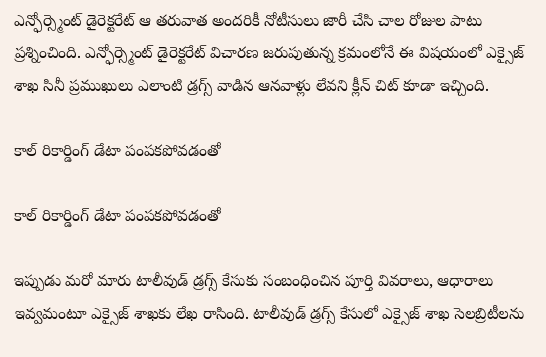ఎన్ఫోర్స్మెంట్ డైరెక్టరేట్ ఆ తరువాత అందరికీ నోటీసులు జారీ చేసి చాల రోజుల పాటు ప్రశ్నించింది. ఎన్ఫోర్స్మెంట్ డైరెక్టరేట్ విచారణ జరుపుతున్న క్రమంలోనే ఈ విషయంలో ఎక్సైజ్ శాఖ సినీ ప్రముఖులు ఎలాంటి డ్రగ్స్ వాడిన ఆనవాళ్లు లేవని క్లీన్ చిట్ కూడా ఇచ్చింది.

కాల్‌ రికార్డింగ్‌ డేటా పంపకపోవడంతో

కాల్‌ రికార్డింగ్‌ డేటా పంపకపోవడంతో

ఇప్పుడు మరో మారు టాలీవుడ్‌ డ్రగ్స్‌ కేసుకు సంబంధించిన పూర్తి వివరాలు, ఆధారాలు ఇవ్వమంటూ ఎక్సైజ్‌ శాఖకు లేఖ రాసింది. టాలీవుడ్‌ డ్రగ్స్‌ కేసులో ఎక్సైజ్‌ శాఖ సెలబ్రిటీలను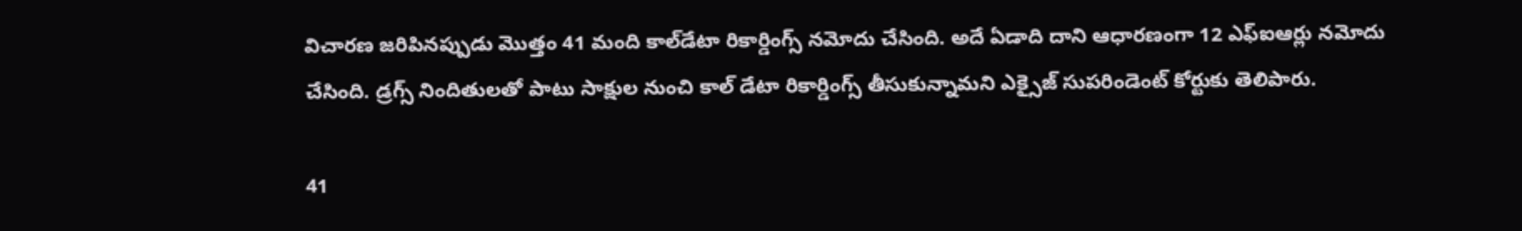విచారణ జరిపినప్పుడు మొత్తం 41 మంది కాల్‌డేటా రికార్డింగ్స్‌ నమోదు చేసింది. అదే ఏడాది దాని ఆధారణంగా 12 ఎఫ్ఐఆర్లు నమోదు చేసింది. డ్రగ్స్ నిందితులతో పాటు సాక్షుల నుంచి కాల్ డేటా రికార్డింగ్స్ తీసుకున్నామని ఎక్సైజ్ సుపరిండెంట్ కోర్టుకు తెలిపారు.

41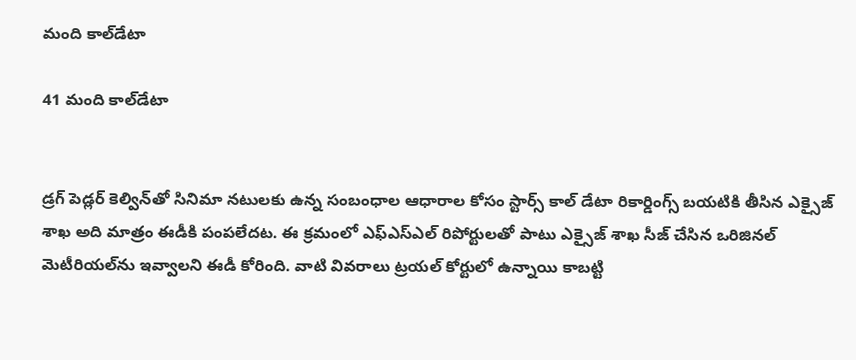మంది కాల్‌డేటా

41 మంది కాల్‌డేటా


డ్రగ్ పెడ్లర్ కెల్విన్‌తో సినిమా నటులకు ఉన్న సంబంధాల ఆధారాల కోసం స్టార్స్ కాల్ డేటా రికార్డింగ్స్ బయటికి తీసిన ఎక్సైజ్ శాఖ అది మాత్రం ఈడీకి పంపలేదట. ఈ క్రమంలో ఎఫ్‌ఎస్‌ఎల్‌ రిపోర్టులతో పాటు ఎక్సైజ్ శాఖ సీజ్ చేసిన ఒరిజినల్ మెటీరియల్‌ను ఇవ్వాలని ఈడీ కోరింది. వాటి వివరాలు ట్రయల్‌ కోర్టులో ఉన్నాయి కాబట్టి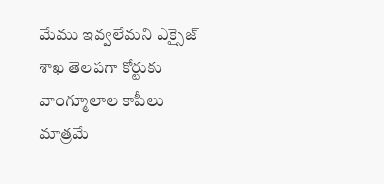మేము ఇవ్వలేమని ఎక్సైజ్ శాఖ తెలపగా కోర్టుకు వాంగ్మూలాల కాపీలు మాత్రమే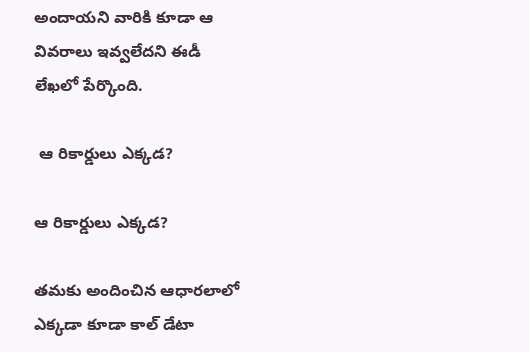అందాయని వారికి కూడా ఆ వివరాలు ఇవ్వలేదని ఈడీ లేఖలో పేర్కొంది.

 ఆ రికార్డులు ఎక్కడ?

ఆ రికార్డులు ఎక్కడ?

తమకు అందించిన ఆధారలాలో ఎక్కడా కూడా కాల్‌ డేటా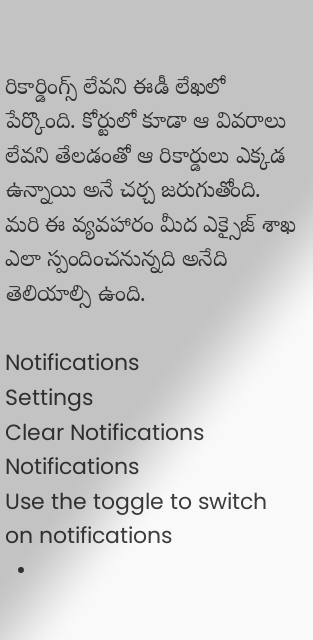రికార్డింగ్స్‌ లేవని ఈడీ లేఖలో పేర్కొంది. కోర్టులో కూడా ఆ వివరాలు లేవని తేలడంతో ఆ రికార్డులు ఎక్కడ ఉన్నాయి అనే చర్చ జరుగుతోంది. మరి ఈ వ్యవహారం మీద ఎక్సైజ్ శాఖ ఎలా స్పందించనున్నది అనేది తెలియాల్సి ఉంది.

Notifications
Settings
Clear Notifications
Notifications
Use the toggle to switch on notifications
  •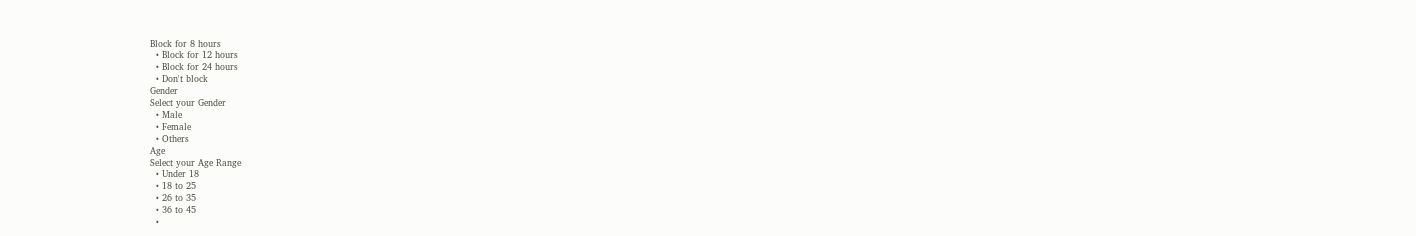Block for 8 hours
  • Block for 12 hours
  • Block for 24 hours
  • Don't block
Gender
Select your Gender
  • Male
  • Female
  • Others
Age
Select your Age Range
  • Under 18
  • 18 to 25
  • 26 to 35
  • 36 to 45
  •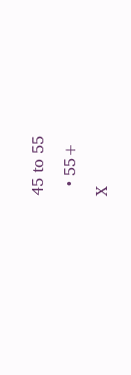45 to 55
  • 55+
X